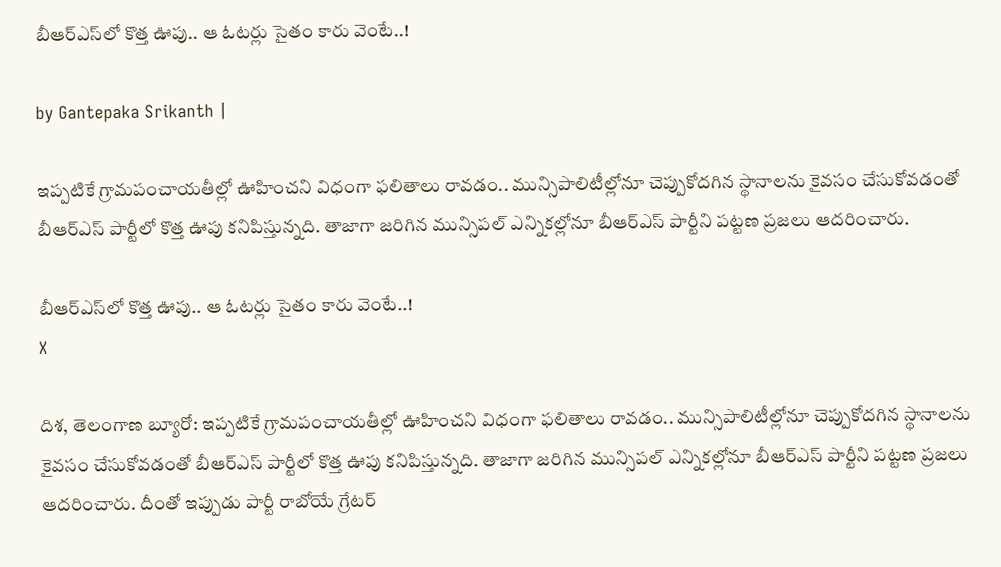బీఆర్ఎస్‌లో కొత్త ఊపు.. ఆ ఓటర్లు సైతం కారు వెంటే..!

by Gantepaka Srikanth |

ఇప్పటికే గ్రామపంచాయతీల్లో ఊహించని విధంగా ఫలితాలు రావడం.. మున్సిపాలిటీల్లోనూ చెప్పుకోదగిన స్థానాలను కైవసం చేసుకోవడంతో బీఆర్ఎస్ పార్టీలో కొత్త ఊపు కనిపిస్తున్నది. తాజాగా జరిగిన మున్సిపల్ ఎన్నికల్లోనూ బీఆర్ఎస్ పార్టీని పట్టణ ప్రజలు ఆదరించారు.

బీఆర్ఎస్‌లో కొత్త ఊపు.. ఆ ఓటర్లు సైతం కారు వెంటే..!
X

దిశ, తెలంగాణ బ్యూరో: ఇప్పటికే గ్రామపంచాయతీల్లో ఊహించని విధంగా ఫలితాలు రావడం.. మున్సిపాలిటీల్లోనూ చెప్పుకోదగిన స్థానాలను కైవసం చేసుకోవడంతో బీఆర్ఎస్ పార్టీలో కొత్త ఊపు కనిపిస్తున్నది. తాజాగా జరిగిన మున్సిపల్ ఎన్నికల్లోనూ బీఆర్ఎస్ పార్టీని పట్టణ ప్రజలు ఆదరించారు. దీంతో ఇప్పుడు పార్టీ రాబోయే గ్రేటర్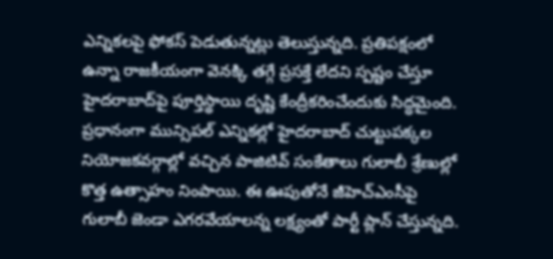ఎన్నికలపై ఫోకస్ పెడుతున్నట్లు తెలుస్తున్నది. ప్రతిపక్షంలో ఉన్నా రాజకీయంగా వెనక్కి తగ్గే ప్రసక్తే లేదని స్పష్టం చేస్తూ హైదరాబాద్‌పై పూర్తిస్థాయి దృష్టి కేంద్రీకరించేందుకు సిద్ధమైంది. ప్రధానంగా మున్సిపల్ ఎన్నికల్లో హైదరాబాద్ చుట్టుపక్కల నియోజకవర్గాల్లో వచ్చిన పాజిటివ్ సంకేతాలు గులాబీ శ్రేణుల్లో కొత్త ఉత్సాహం నింపాయి. ఈ ఊపుతోనే జీహెచ్ఎంసీపై గులాబీ జెండా ఎగరవేయాలన్న లక్ష్యంతో పార్టీ ప్లాన్ చేస్తున్నది.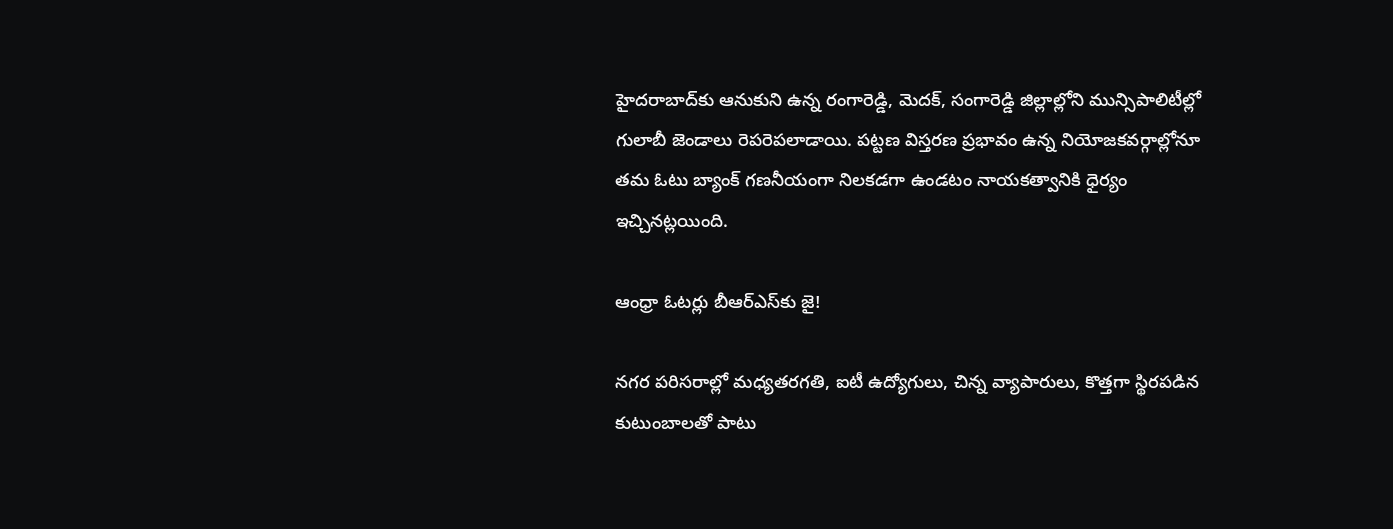హైదరాబాద్‌కు ఆనుకుని ఉన్న రంగారెడ్డి, మెదక్, సంగారెడ్డి జిల్లాల్లోని మున్సిపాలిటీల్లో గులాబీ జెండాలు రెపరెపలాడాయి. పట్టణ విస్తరణ ప్రభావం ఉన్న నియోజకవర్గాల్లోనూ తమ ఓటు బ్యాంక్ గణనీయంగా నిలకడగా ఉండటం నాయకత్వానికి ధైర్యం ఇచ్చినట్లయింది.

ఆంధ్రా ఓటర్లు బీఆర్ఎస్‌కు జై!

నగర పరిసరాల్లో మధ్యతరగతి, ఐటీ ఉద్యోగులు, చిన్న వ్యాపారులు, కొత్తగా స్థిరపడిన కుటుంబాలతో పాటు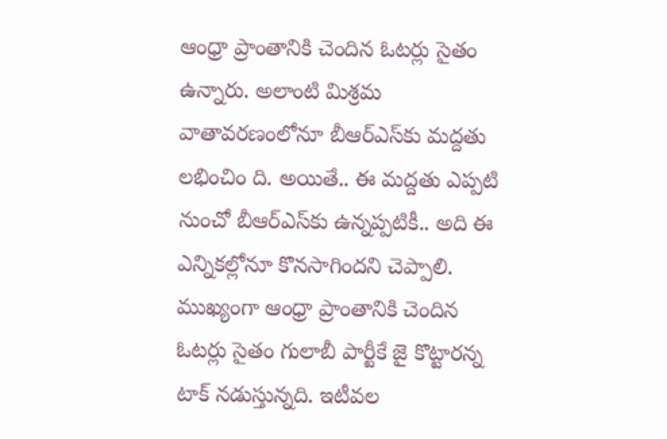ఆంధ్రా ప్రాంతానికి చెందిన ఓటర్లు సైతం ఉన్నారు. అలాంటి మిశ్రమ వాతావరణంలోనూ బీఆర్ఎస్‌కు మద్దతు లభించిం ది. అయితే.. ఈ మద్దతు ఎప్పటి నుంచో బీఆర్ఎస్‌కు ఉన్నప్పటికీ.. అది ఈ ఎన్నికల్లోనూ కొనసాగిందని చెప్పాలి. ముఖ్యంగా ఆంధ్రా ప్రాంతానికి చెందిన ఓటర్లు సైతం గులాబీ పార్టీకే జై కొట్టారన్న టాక్ నడుస్తున్నది. ఇటీవల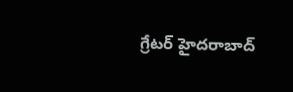గ్రేటర్ హైదరాబాద్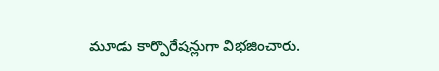మూడు కార్పొరేషన్లుగా విభజించారు.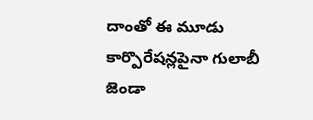దాంతో ఈ మూడు కార్పొరేషన్లపైనా గులాబీ జెండా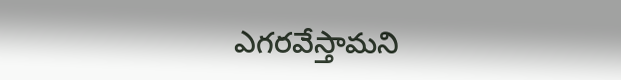ఎగరవేస్తామని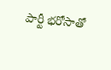పార్టీ భరోసాతో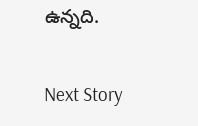ఉన్నది.

Next Story